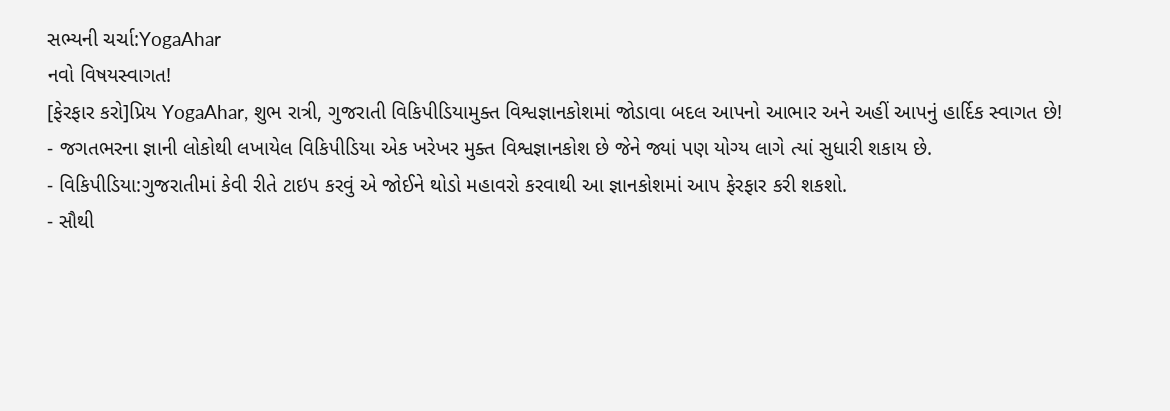સભ્યની ચર્ચા:YogaAhar
નવો વિષયસ્વાગત!
[ફેરફાર કરો]પ્રિય YogaAhar, શુભ રાત્રી, ગુજરાતી વિકિપીડિયામુક્ત વિશ્વજ્ઞાનકોશમાં જોડાવા બદલ આપનો આભાર અને અહીં આપનું હાર્દિક સ્વાગત છે!
- જગતભરના જ્ઞાની લોકોથી લખાયેલ વિકિપીડિયા એક ખરેખર મુક્ત વિશ્વજ્ઞાનકોશ છે જેને જ્યાં પણ યોગ્ય લાગે ત્યાં સુધારી શકાય છે.
- વિકિપીડિયા:ગુજરાતીમાં કેવી રીતે ટાઇપ કરવું એ જોઈને થોડો મહાવરો કરવાથી આ જ્ઞાનકોશમાં આપ ફેરફાર કરી શકશો.
- સૌથી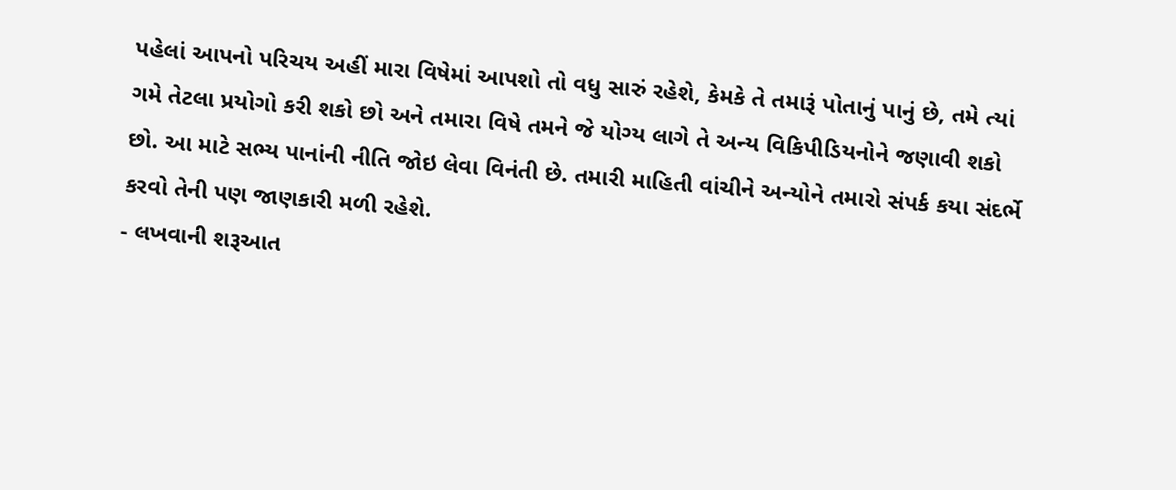પહેલાં આપનો પરિચય અહીં મારા વિષેમાં આપશો તો વધુ સારું રહેશે, કેમકે તે તમારૂં પોતાનું પાનું છે, તમે ત્યાં ગમે તેટલા પ્રયોગો કરી શકો છો અને તમારા વિષે તમને જે યોગ્ય લાગે તે અન્ય વિકિપીડિયનોને જણાવી શકો છો. આ માટે સભ્ય પાનાંની નીતિ જોઇ લેવા વિનંતી છે. તમારી માહિતી વાંચીને અન્યોને તમારો સંપર્ક કયા સંદર્ભે કરવો તેની પણ જાણકારી મળી રહેશે.
- લખવાની શરૂઆત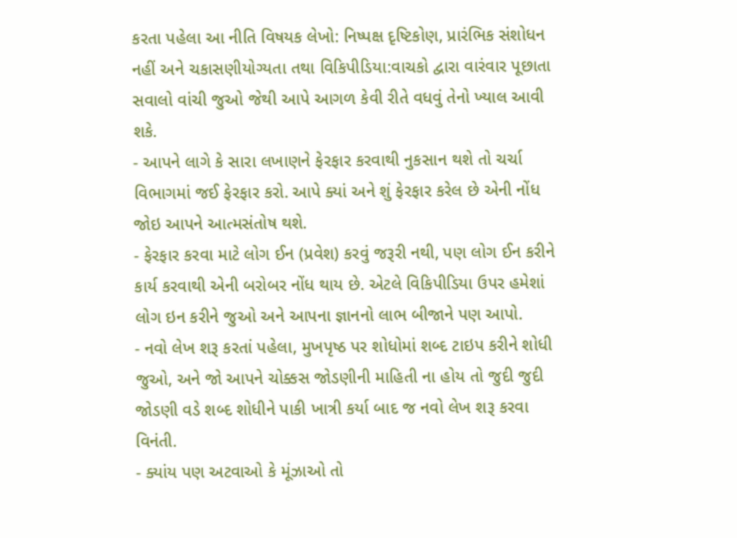કરતા પહેલા આ નીતિ વિષયક લેખો: નિષ્પક્ષ દૃષ્ટિકોણ, પ્રારંભિક સંશોધન નહીં અને ચકાસણીયોગ્યતા તથા વિકિપીડિયા:વાચકો દ્વારા વારંવાર પૂછાતા સવાલો વાંચી જુઓ જેથી આપે આગળ કેવી રીતે વધવું તેનો ખ્યાલ આવી શકે.
- આપને લાગે કે સારા લખાણને ફેરફાર કરવાથી નુકસાન થશે તો ચર્ચા વિભાગમાં જઈ ફેરફાર કરો. આપે ક્યાં અને શું ફેરફાર કરેલ છે એની નોંધ જોઇ આપને આત્મસંતોષ થશે.
- ફેરફાર કરવા માટે લોગ ઈન (પ્રવેશ) કરવું જરૂરી નથી, પણ લોગ ઈન કરીને કાર્ય કરવાથી એની બરોબર નોંધ થાય છે. એટલે વિકિપીડિયા ઉપર હમેશાં લોગ ઇન કરીને જુઓ અને આપના જ્ઞાનનો લાભ બીજાને પણ આપો.
- નવો લેખ શરૂ કરતાં પહેલા, મુખપૃષ્ઠ પર શોધોમાં શબ્દ ટાઇપ કરીને શોધી જુઓ, અને જો આપને ચોક્કસ જોડણીની માહિતી ના હોય તો જુદી જુદી જોડણી વડે શબ્દ શોધીને પાકી ખાત્રી કર્યા બાદ જ નવો લેખ શરૂ કરવા વિનંતી.
- ક્યાંય પણ અટવાઓ કે મૂંઝાઓ તો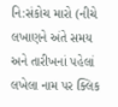નિ:સંકોચ મારો (નીચે લખાણને અંતે સમય અને તારીખનાં પહેલાં લખેલા નામ પર ક્લિક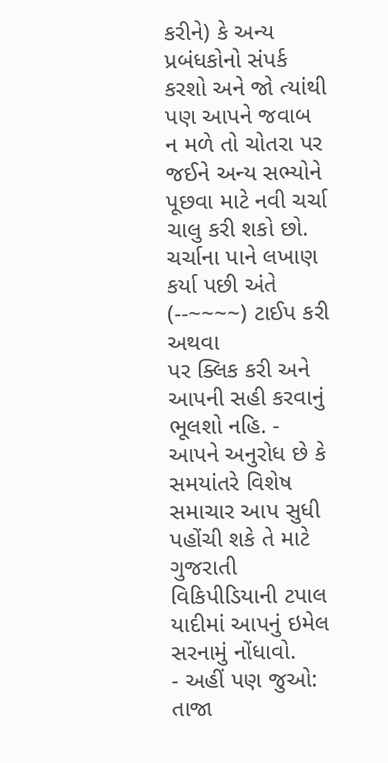કરીને) કે અન્ય પ્રબંધકોનો સંપર્ક કરશો અને જો ત્યાંથી પણ આપને જવાબ ન મળે તો ચોતરા પર જઈને અન્ય સભ્યોને પૂછવા માટે નવી ચર્ચા ચાલુ કરી શકો છો. ચર્ચાના પાને લખાણ કર્યા પછી અંતે (--~~~~) ટાઈપ કરી અથવા
પર ક્લિક કરી અને આપની સહી કરવાનું ભૂલશો નહિ. - આપને અનુરોધ છે કે સમયાંતરે વિશેષ સમાચાર આપ સુધી પહોંચી શકે તે માટે ગુજરાતી વિકિપીડિયાની ટપાલ યાદીમાં આપનું ઇમેલ સરનામું નોંધાવો.
- અહીં પણ જુઓ: તાજા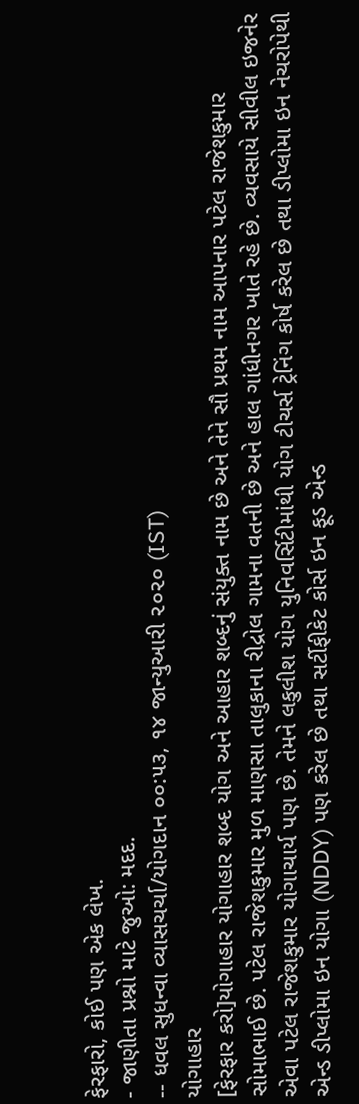ફેરફારો, કોઈ પણ એક લેખ.
- જાણીતા પ્રશ્નો માટે જુઓ: મદદ.
-- ધવલ સુધન્વા વ્યાસચર્ચા/યોગદાન ૦૦:૫૩, ૧૪ જાન્યુઆરી ૨૦૨૦ (IST)
યોગાહાર
[ફેરફાર કરો]યોગાહાર યોગાહાર શબ્દ યોગ અને આહાર શબ્દનું સંયુક્ત નામ છે અને તેને સૌ પ્રથમ નામ આપનાર પટેલ રાજેશકુમાર સોમાભાઈ છે. પટેલ રાજેશકુમાર મુળ માણસા તાલુકાના રીદ્રોલ ગામના વતની છે અને હાલ ગાંધીનગર ખાતે રહે છે. વ્યવસાયે સીવીલ ઇજનેર એવા પટેલ રાજેશકુમાર યોગાચાર્ય પણ છે. તેમને લકુલીશ યોગ યુનિવર્સિટીમાંથી યોગ ટીચર્સ ટ્રેનિંગ કોર્ષ કરેલ છે તથા ડીપ્લોમા ઇન નેચરોપેથી એન્ડ ડીપ્લોમા ઇન યોગા (NDDY) પણ કરેલ છે તથા સર્ટીફીકેટ કોર્સ ઇન ફૂડ એન્ડ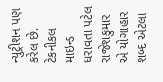ન્યુટ્રીશન પણ કરેલ છે. ટેકનીકલ માઇન્ડ ધરાવતા પટેલ રાજેશકુમાર એ યોગાહાર શબ્દ એટલા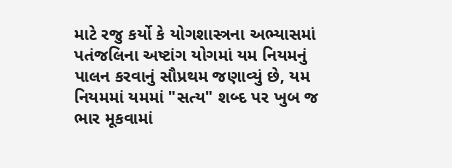માટે રજુ કર્યો કે યોગશાસ્ત્રના અભ્યાસમાં પતંજલિના અષ્ટાંગ યોગમાં યમ નિયમનું પાલન કરવાનું સૌપ્રથમ જણાવ્યું છે, યમ નિયમમાં યમમાં "સત્ય" શબ્દ પર ખુબ જ ભાર મૂકવામાં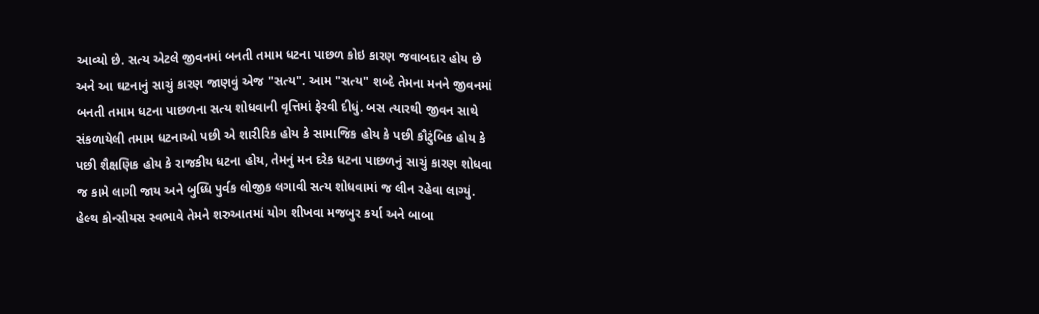આવ્યો છે. સત્ય એટલે જીવનમાં બનતી તમામ ધટના પાછળ કોઇ કારણ જવાબદાર હોય છે અને આ ઘટનાનું સાચું કારણ જાણવું એજ "સત્ય". આમ "સત્ય" શબ્દે તેમના મનને જીવનમાં બનતી તમામ ધટના પાછળના સત્ય શોધવાની વૃત્તિમાં ફેરવી દીધું. બસ ત્યારથી જીવન સાથે સંકળાયેલી તમામ ધટનાઓ પછી એ શારીરિક હોય કે સામાજિક હોય કે પછી કૌટુંબિક હોય કે પછી શૈક્ષણિક હોય કે રાજકીય ધટના હોય, તેમનું મન દરેક ધટના પાછળનું સાચું કારણ શોધવા જ કામે લાગી જાય અને બુધ્ધિ પુર્વક લોજીક લગાવી સત્ય શોધવામાં જ લીન રહેવા લાગ્યું. હેલ્થ કોન્સીયસ સ્વભાવે તેમને શરુઆતમાં યોગ શીખવા મજબુર કર્યા અને બાબા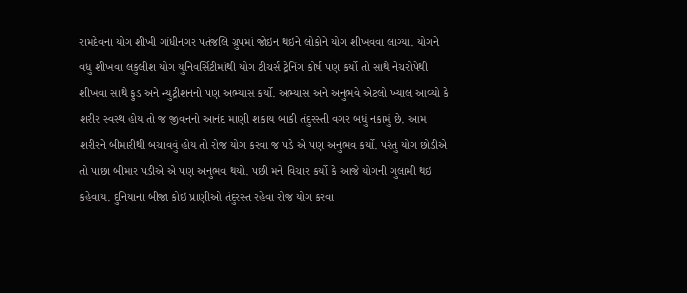રામદેવના યોગ શીખી ગાંધીનગર પતંજલિ ગ્રુપમાં જોઇન થઇને લોકોને યોગ શીખવવા લાગ્યા. યોગને વધુ શીખવા લકુલીશ યોગ યુનિવર્સિટીમાંથી યોગ ટીચર્સ ટ્રેનિંગ કોર્ષ પણ કર્યો તો સાથે નેચરોપેથી શીખવા સાથે ફુડ અને ન્યુટ્રીશનનો પણ અભ્યાસ કર્યો. અભ્યાસ અને અનુભવે એટલો ખ્યાલ આવ્યો કે શરીર સ્વસ્થ હોય તો જ જીવનનો આનંદ માણી શકાય બાકી તંદુરસ્તી વગર બધું નકામું છે. આમ શરીરને બીમારીથી બચાવવું હોય તો રોજ યોગ કરવા જ પડે એ પણ અનુભવ કર્યો. પરંતુ યોગ છોડીએ તો પાછા બીમાર પડીએ એ પણ અનુભવ થયો. પછી મને વિચાર કર્યો કે આજે યોગની ગુલામી થઇ કહેવાય. દુનિયાના બીજા કોઇ પ્રાણીઓ તંદુરસ્ત રહેવા રોજ યોગ કરવા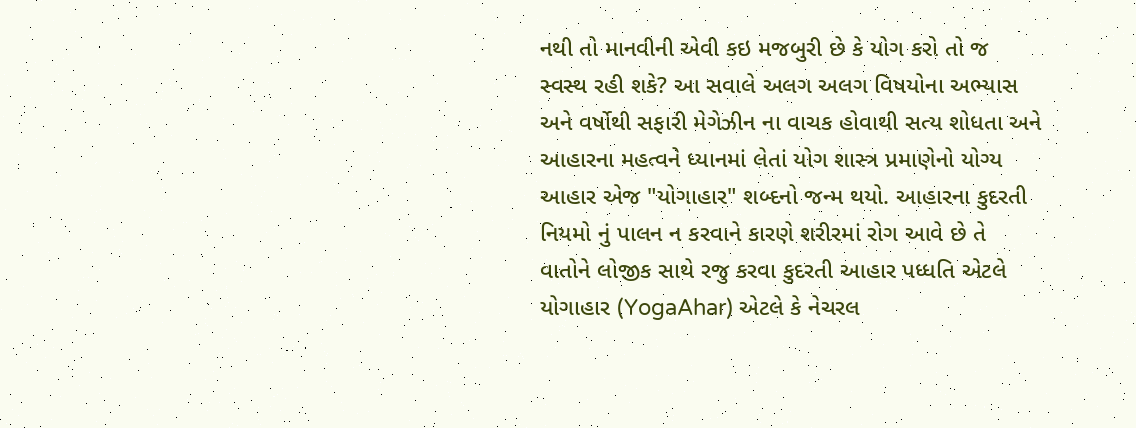નથી તો માનવીની એવી કઇ મજબુરી છે કે યોગ કરો તો જ સ્વસ્થ રહી શકે? આ સવાલે અલગ અલગ વિષયોના અભ્યાસ અને વર્ષોથી સફારી મેગેઝીન ના વાચક હોવાથી સત્ય શોધતા અને આહારના મહત્વને ધ્યાનમાં લેતાં યોગ શાસ્ત્ર પ્રમાણેનો યોગ્ય આહાર એજ "યોગાહાર" શબ્દનો જન્મ થયો. આહારના કુદરતી નિયમો નું પાલન ન કરવાને કારણે શરીરમાં રોગ આવે છે તે વાતોને લોજીક સાથે રજુ કરવા કુદરતી આહાર પધ્ધતિ એટલે યોગાહાર (YogaAhar) એટલે કે નેચરલ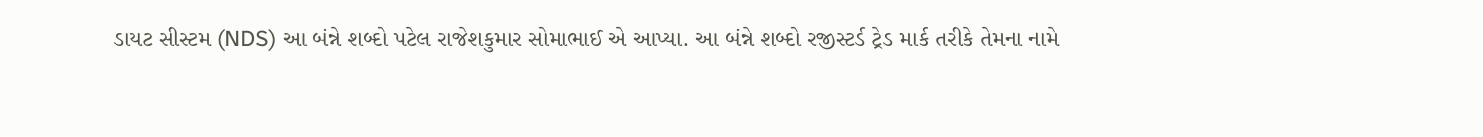ડાયટ સીસ્ટમ (NDS) આ બંન્ને શબ્દો પટેલ રાજેશકુમાર સોમાભાઈ એ આપ્યા. આ બંન્ને શબ્દો રજીસ્ટર્ડ ટ્રેડ માર્ક તરીકે તેમના નામે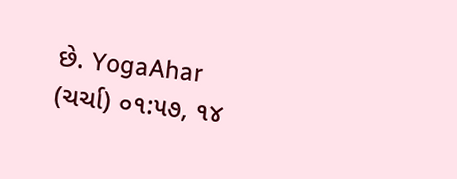છે. YogaAhar (ચર્ચા) ૦૧:૫૭, ૧૪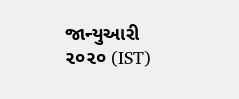જાન્યુઆરી ૨૦૨૦ (IST)